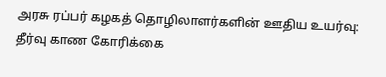அரசு ரப்பர் கழகத் தொழிலாளர்களின் ஊதிய உயர்வு: தீர்வு காண கோரிக்கை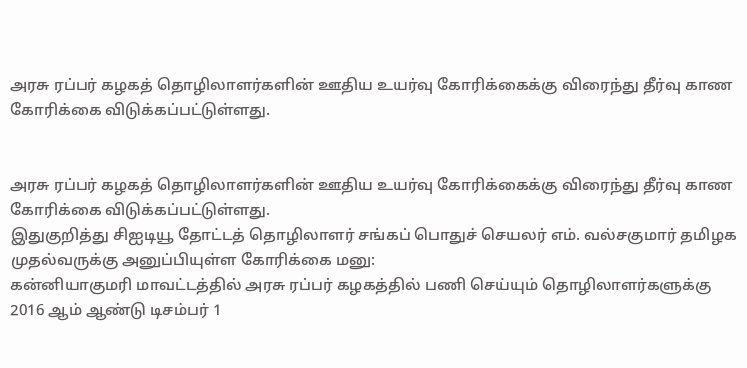அரசு ரப்பர் கழகத் தொழிலாளர்களின் ஊதிய உயர்வு கோரிக்கைக்கு விரைந்து தீர்வு காண கோரிக்கை விடுக்கப்பட்டுள்ளது.


அரசு ரப்பர் கழகத் தொழிலாளர்களின் ஊதிய உயர்வு கோரிக்கைக்கு விரைந்து தீர்வு காண கோரிக்கை விடுக்கப்பட்டுள்ளது.
இதுகுறித்து சிஐடியூ தோட்டத் தொழிலாளர் சங்கப் பொதுச் செயலர் எம். வல்சகுமார் தமிழக முதல்வருக்கு அனுப்பியுள்ள கோரிக்கை மனு:
கன்னியாகுமரி மாவட்டத்தில் அரசு ரப்பர் கழகத்தில் பணி செய்யும் தொழிலாளர்களுக்கு 2016 ஆம் ஆண்டு டிசம்பர் 1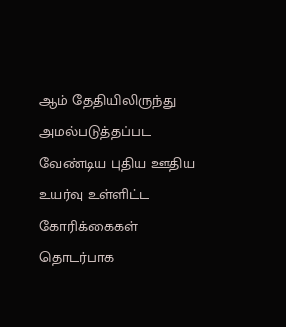ஆம் தேதியிலிருந்து அமல்படுத்தப்பட வேண்டிய புதிய ஊதிய உயர்வு உள்ளிட்ட கோரிக்கைகள் தொடர்பாக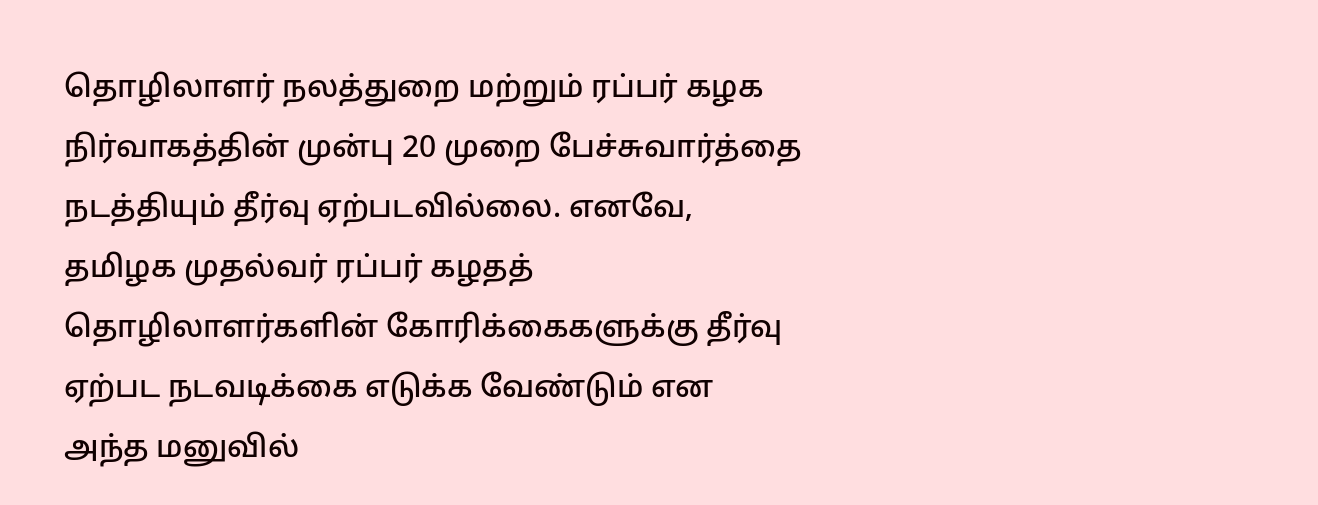தொழிலாளர் நலத்துறை மற்றும் ரப்பர் கழக நிர்வாகத்தின் முன்பு 20 முறை பேச்சுவார்த்தை நடத்தியும் தீர்வு ஏற்படவில்லை. எனவே, தமிழக முதல்வர் ரப்பர் கழதத் தொழிலாளர்களின் கோரிக்கைகளுக்கு தீர்வு ஏற்பட நடவடிக்கை எடுக்க வேண்டும் என அந்த மனுவில்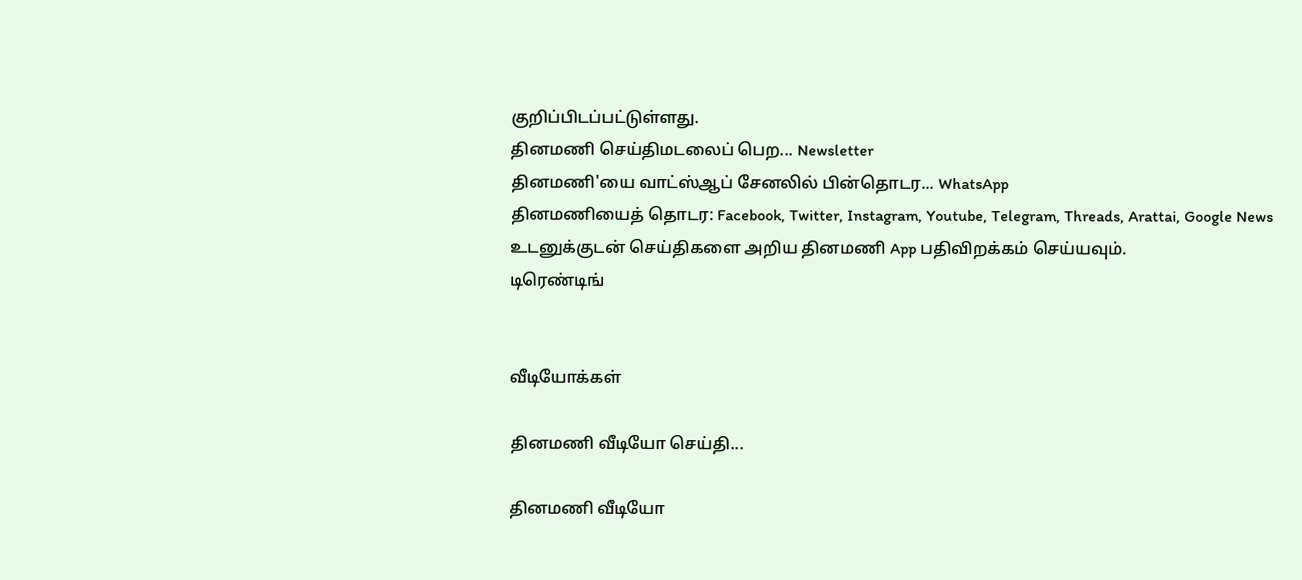குறிப்பிடப்பட்டுள்ளது.
தினமணி செய்திமடலைப் பெற... Newsletter
தினமணி'யை வாட்ஸ்ஆப் சேனலில் பின்தொடர... WhatsApp
தினமணியைத் தொடர: Facebook, Twitter, Instagram, Youtube, Telegram, Threads, Arattai, Google News
உடனுக்குடன் செய்திகளை அறிய தினமணி App பதிவிறக்கம் செய்யவும்.
டிரெண்டிங்


வீடியோக்கள்

தினமணி வீடியோ செய்தி...

தினமணி வீடியோ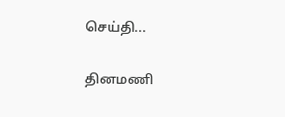செய்தி...

தினமணி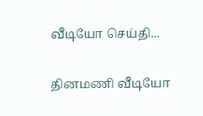வீடியோ செய்தி...

தினமணி வீடியோ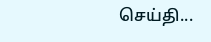செய்தி...